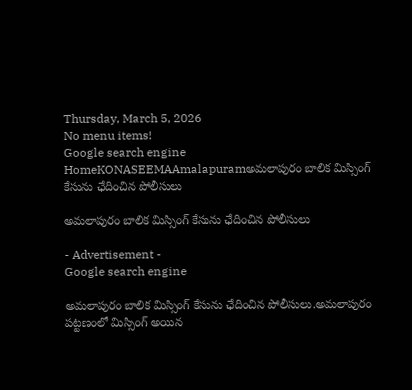Thursday, March 5, 2026
No menu items!
Google search engine
HomeKONASEEMAAmalapuramఅమలాపురం బాలిక మిస్సింగ్ కేసును ఛేదించిన పోలీసులు

అమలాపురం బాలిక మిస్సింగ్ కేసును ఛేదించిన పోలీసులు

- Advertisement -
Google search engine

అమలాపురం బాలిక మిస్సింగ్ కేసును ఛేదించిన పోలీసులు.అమలాపురం పట్టణంలో మిస్సింగ్ అయిన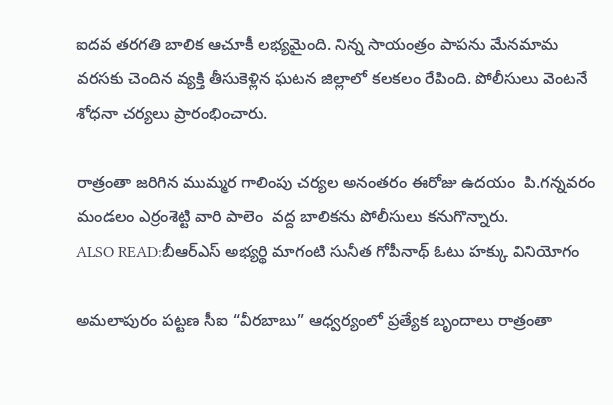ఐదవ తరగతి బాలిక ఆచూకీ లభ్యమైంది. నిన్న సాయంత్రం పాపను మేనమామ వరసకు చెందిన వ్యక్తి తీసుకెళ్లిన ఘటన జిల్లాలో కలకలం రేపింది. పోలీసులు వెంటనే శోధనా చర్యలు ప్రారంభించారు.

రాత్రంతా జరిగిన ముమ్మర గాలింపు చర్యల అనంతరం ఈరోజు ఉదయం  పి.గన్నవరం మండలం ఎర్రంశెట్టి వారి పాలెం  వద్ద బాలికను పోలీసులు కనుగొన్నారు.
ALSO READ:బీఆర్ఎస్ అభ్యర్థి మాగంటి సునీత గోపీనాథ్ ఓటు హక్కు వినియోగం

అమలాపురం పట్టణ సీఐ “వీరబాబు” ఆధ్వర్యంలో ప్రత్యేక బృందాలు రాత్రంతా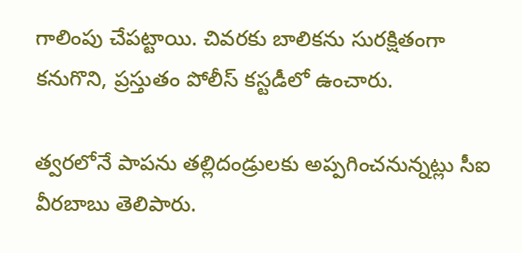గాలింపు చేపట్టాయి. చివరకు బాలికను సురక్షితంగా కనుగొని, ప్రస్తుతం పోలీస్ కస్టడీలో ఉంచారు.

త్వరలోనే పాపను తల్లిదండ్రులకు అప్పగించనున్నట్లు సీఐ వీరబాబు తెలిపారు.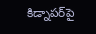కిడ్నాపర్‌పై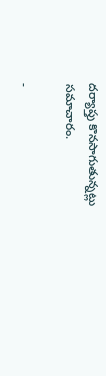దర్యాప్తు కొనసాగుతున్నట్లు సమాచారం.

-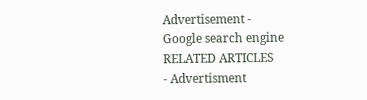Advertisement -
Google search engine
RELATED ARTICLES
- Advertisment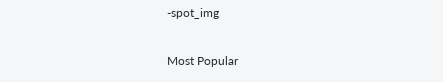-spot_img

Most Popular